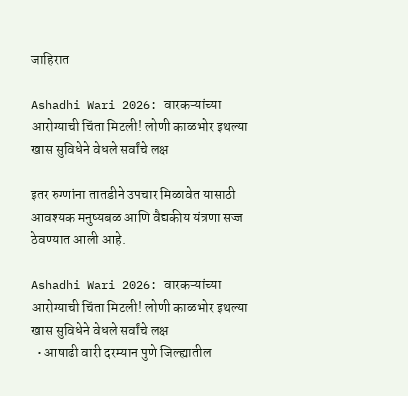जाहिरात

Ashadhi Wari 2026: वारकऱ्यांच्या आरोग्याची चिंता मिटली! लोणी काळभोर इथल्या खास सुविधेने वेधले सर्वांचे लक्ष

इतर रुग्णांना तातडीने उपचार मिळावेत यासाठी आवश्यक मनुष्यबळ आणि वैद्यकीय यंत्रणा सज्ज ठेवण्यात आली आहे.

Ashadhi Wari 2026: वारकऱ्यांच्या आरोग्याची चिंता मिटली! लोणी काळभोर इथल्या खास सुविधेने वेधले सर्वांचे लक्ष
  • आषाढी वारी दरम्यान पुणे जिल्ह्यातील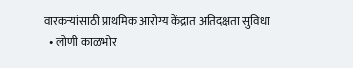वारकऱ्यांसाठी प्राथमिक आरोग्य केंद्रात अतिदक्षता सुविधा
  • लोणी काळभोर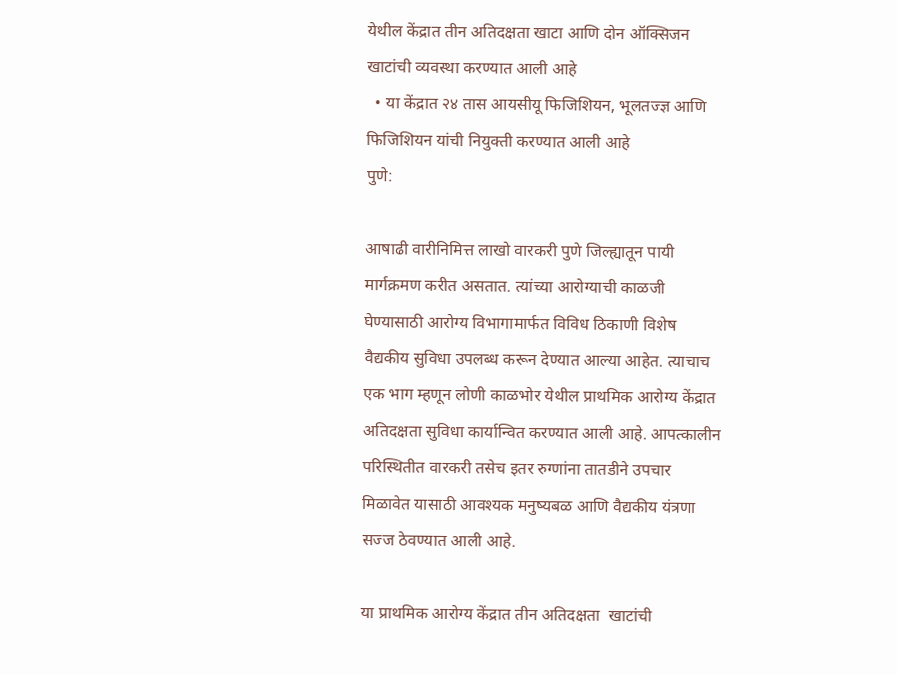येथील केंद्रात तीन अतिदक्षता खाटा आणि दोन ऑक्सिजन खाटांची व्यवस्था करण्यात आली आहे
  • या केंद्रात २४ तास आयसीयू फिजिशियन, भूलतज्ज्ञ आणि फिजिशियन यांची नियुक्ती करण्यात आली आहे
पुणे:

आषाढी वारीनिमित्त लाखो वारकरी पुणे जिल्ह्यातून पायी मार्गक्रमण करीत असतात. त्यांच्या आरोग्याची काळजी घेण्यासाठी आरोग्य विभागामार्फत विविध ठिकाणी विशेष वैद्यकीय सुविधा उपलब्ध करून देण्यात आल्या आहेत. त्याचाच एक भाग म्हणून लोणी काळभोर येथील प्राथमिक आरोग्य केंद्रात अतिदक्षता सुविधा कार्यान्वित करण्यात आली आहे. आपत्कालीन परिस्थितीत वारकरी तसेच इतर रुग्णांना तातडीने उपचार मिळावेत यासाठी आवश्यक मनुष्यबळ आणि वैद्यकीय यंत्रणा सज्ज ठेवण्यात आली आहे.

या प्राथमिक आरोग्य केंद्रात तीन अतिदक्षता  खाटांची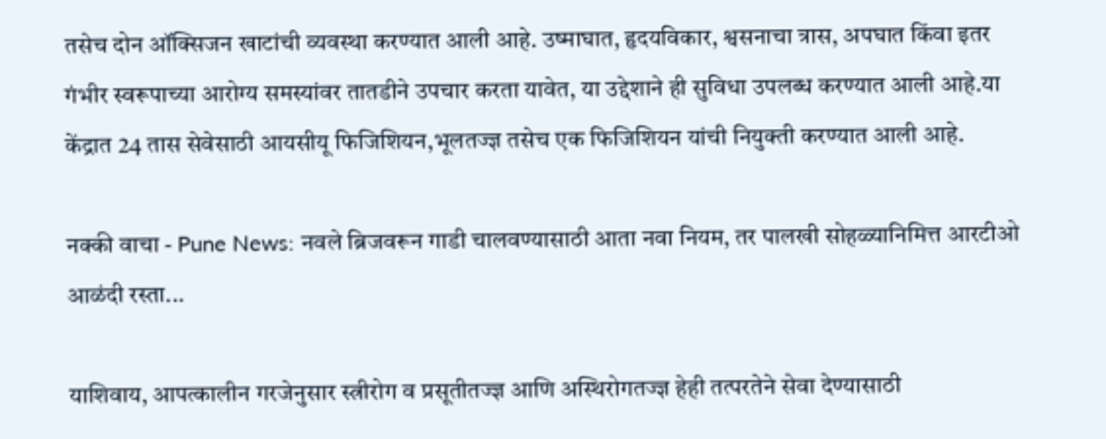तसेच दोन ऑक्सिजन खाटांची व्यवस्था करण्यात आली आहे. उष्माघात, हृदयविकार, श्वसनाचा त्रास, अपघात किंवा इतर गंभीर स्वरूपाच्या आरोग्य समस्यांवर तातडीने उपचार करता यावेत, या उद्देशाने ही सुविधा उपलब्ध करण्यात आली आहे.या केंद्रात 24 तास सेवेसाठी आयसीयू फिजिशियन,भूलतज्ज्ञ तसेच एक फिजिशियन यांची नियुक्ती करण्यात आली आहे.

नक्की वाचा - Pune News: नवले ब्रिजवरून गाडी चालवण्यासाठी आता नवा नियम, तर पालखी सोहळ्यानिमित्त आरटीओ आळंदी रस्ता...

याशिवाय, आपत्कालीन गरजेनुसार स्त्रीरोग व प्रसूतीतज्ज्ञ आणि अस्थिरोगतज्ज्ञ हेही तत्परतेने सेवा देण्यासाठी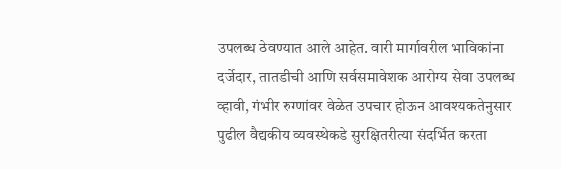उपलब्ध ठेवण्यात आले आहेत. वारी मार्गावरील भाविकांना दर्जेदार, तातडीची आणि सर्वसमावेशक आरोग्य सेवा उपलब्ध व्हावी, गंभीर रुग्णांवर वेळेत उपचार होऊन आवश्यकतेनुसार पुढील वैद्यकीय व्यवस्थेकडे सुरक्षितरीत्या संदर्भित करता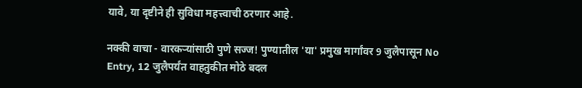यावे, या दृष्टीने ही सुविधा महत्त्वाची ठरणार आहे.

नक्की वाचा - वारकऱ्यांसाठी पुणे सज्ज! पुण्यातील 'या' प्रमुख मार्गांवर 9 जुलैपासून No Entry, 12 जुलैपर्यंत वाहतुकीत मोठे बदल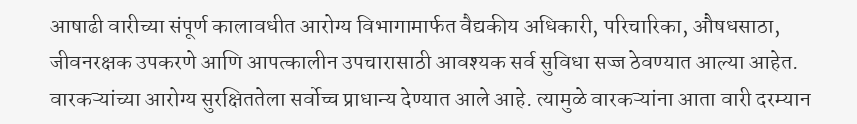आषाढी वारीच्या संपूर्ण कालावधीत आरोग्य विभागामार्फत वैद्यकीय अधिकारी, परिचारिका, औषधसाठा, जीवनरक्षक उपकरणे आणि आपत्कालीन उपचारासाठी आवश्यक सर्व सुविधा सज्ज ठेवण्यात आल्या आहेत. वारकऱ्यांच्या आरोग्य सुरक्षिततेला सर्वोच्च प्राधान्य देण्यात आले आहे. त्यामुळे वारकऱ्यांना आता वारी दरम्यान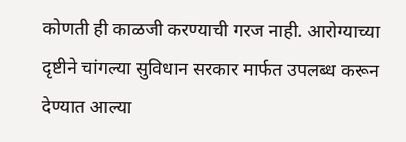कोणती ही काळजी करण्याची गरज नाही. आरोग्याच्या दृष्टीने चांगल्या सुविधान सरकार मार्फत उपलब्ध करून देण्यात आल्या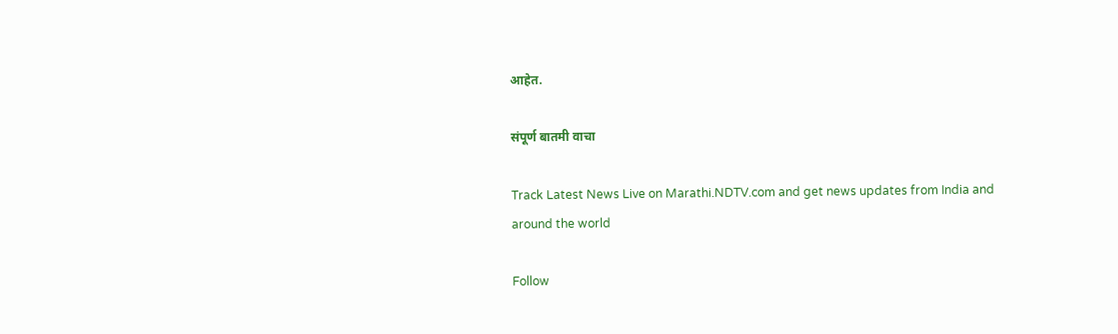आहेत.

संपूर्ण बातमी वाचा

Track Latest News Live on Marathi.NDTV.com and get news updates from India and around the world

Follow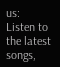us:
Listen to the latest songs,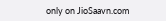only on JioSaavn.com